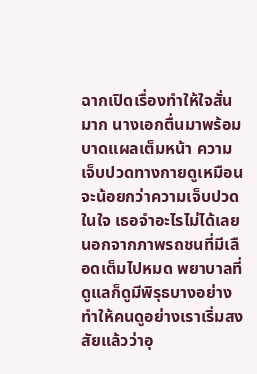ฉากเปิดเรื่องทำให้ใจสั่นมาก นางเอกตื่นมาพร้อมบาดแผลเต็มหน้า ความเจ็บปวดทางกายดูเหมือนจะน้อยกว่าความเจ็บปวดในใจ เธอจำอะไรไม่ได้เลยนอกจากภาพรถชนที่มีเลือดเต็มไปหมด พยาบาลที่ดูแลก็ดูมีพิรุธบางอย่าง ทำให้คนดูอย่างเราเริ่มสงสัยแล้วว่าอุ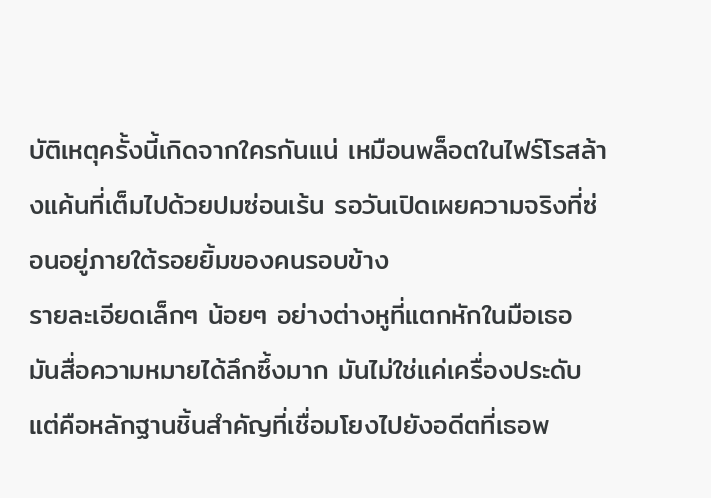บัติเหตุครั้งนี้เกิดจากใครกันแน่ เหมือนพล็อตในไฟร์โรสล้างแค้นที่เต็มไปด้วยปมซ่อนเร้น รอวันเปิดเผยความจริงที่ซ่อนอยู่ภายใต้รอยยิ้มของคนรอบข้าง
รายละเอียดเล็กๆ น้อยๆ อย่างต่างหูที่แตกหักในมือเธอ มันสื่อความหมายได้ลึกซึ้งมาก มันไม่ใช่แค่เครื่องประดับแต่คือหลักฐานชิ้นสำคัญที่เชื่อมโยงไปยังอดีตที่เธอพ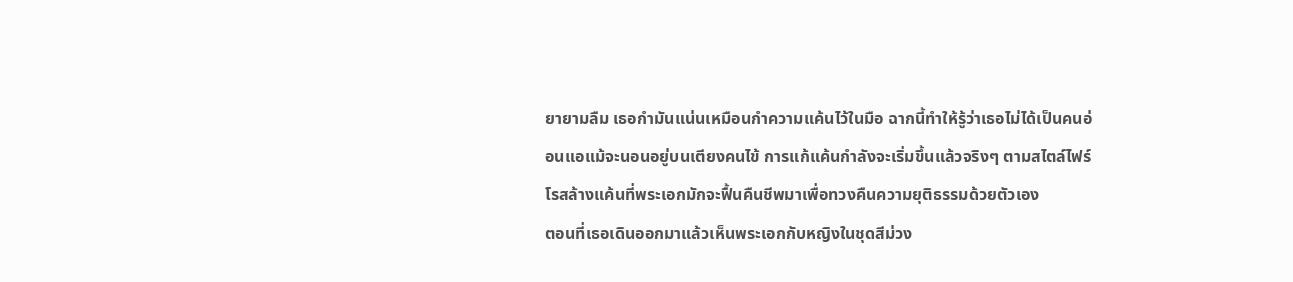ยายามลืม เธอกำมันแน่นเหมือนกำความแค้นไว้ในมือ ฉากนี้ทำให้รู้ว่าเธอไม่ได้เป็นคนอ่อนแอแม้จะนอนอยู่บนเตียงคนไข้ การแก้แค้นกำลังจะเริ่มขึ้นแล้วจริงๆ ตามสไตล์ไฟร์โรสล้างแค้นที่พระเอกมักจะฟื้นคืนชีพมาเพื่อทวงคืนความยุติธรรมด้วยตัวเอง
ตอนที่เธอเดินออกมาแล้วเห็นพระเอกกับหญิงในชุดสีม่วง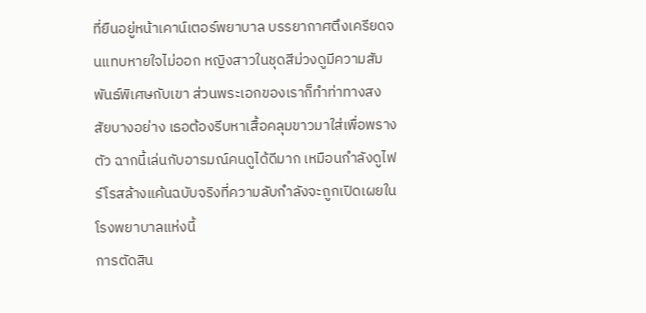ที่ยืนอยู่หน้าเคาน์เตอร์พยาบาล บรรยากาศตึงเครียดจนแทบหายใจไม่ออก หญิงสาวในชุดสีม่วงดูมีความสัมพันธ์พิเศษกับเขา ส่วนพระเอกของเราก็ทำท่าทางสงสัยบางอย่าง เธอต้องรีบหาเสื้อคลุมขาวมาใส่เพื่อพรางตัว ฉากนี้เล่นกับอารมณ์คนดูได้ดีมาก เหมือนกำลังดูไฟร์โรสล้างแค้นฉบับจริงที่ความลับกำลังจะถูกเปิดเผยในโรงพยาบาลแห่งนี้
การตัดสิน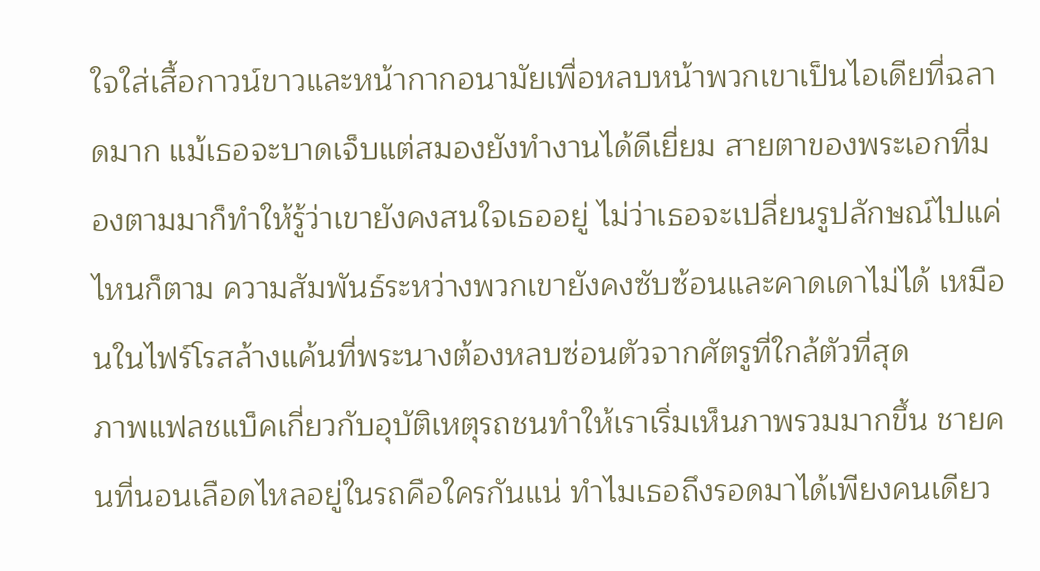ใจใส่เสื้อกาวน์ขาวและหน้ากากอนามัยเพื่อหลบหน้าพวกเขาเป็นไอเดียที่ฉลาดมาก แม้เธอจะบาดเจ็บแต่สมองยังทำงานได้ดีเยี่ยม สายตาของพระเอกที่มองตามมาก็ทำให้รู้ว่าเขายังคงสนใจเธออยู่ ไม่ว่าเธอจะเปลี่ยนรูปลักษณ์ไปแค่ไหนก็ตาม ความสัมพันธ์ระหว่างพวกเขายังคงซับซ้อนและคาดเดาไม่ได้ เหมือนในไฟร์โรสล้างแค้นที่พระนางต้องหลบซ่อนตัวจากศัตรูที่ใกล้ตัวที่สุด
ภาพแฟลชแบ็คเกี่ยวกับอุบัติเหตุรถชนทำให้เราเริ่มเห็นภาพรวมมากขึ้น ชายคนที่นอนเลือดไหลอยู่ในรถคือใครกันแน่ ทำไมเธอถึงรอดมาได้เพียงคนเดียว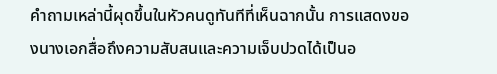คำถามเหล่านี้ผุดขึ้นในหัวคนดูทันทีที่เห็นฉากนั้น การแสดงของนางเอกสื่อถึงความสับสนและความเจ็บปวดได้เป็นอ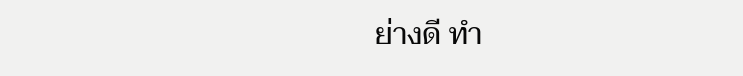ย่างดี ทำ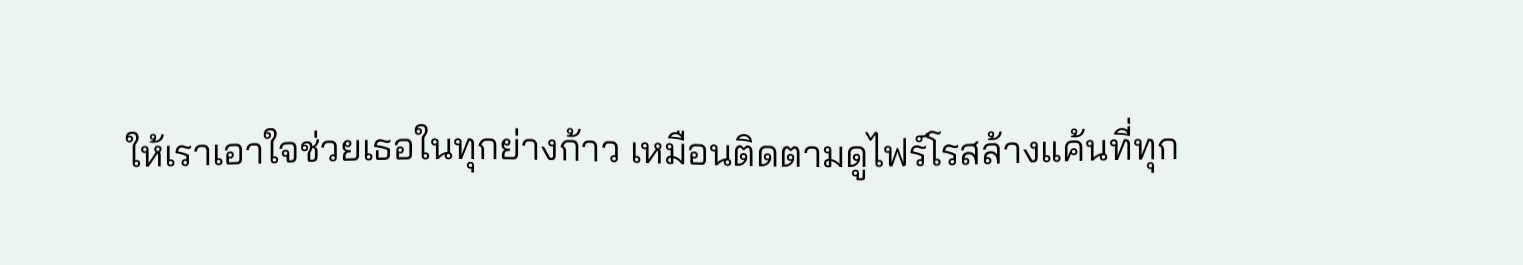ให้เราเอาใจช่วยเธอในทุกย่างก้าว เหมือนติดตามดูไฟร์โรสล้างแค้นที่ทุก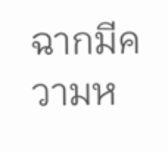ฉากมีความห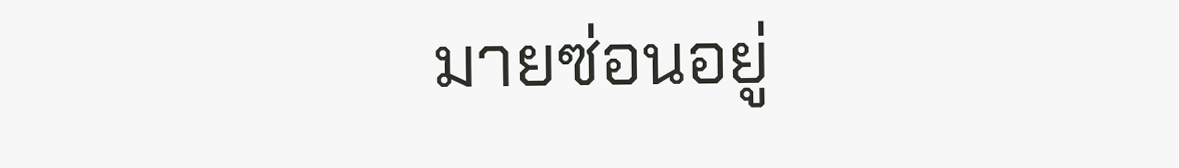มายซ่อนอยู่